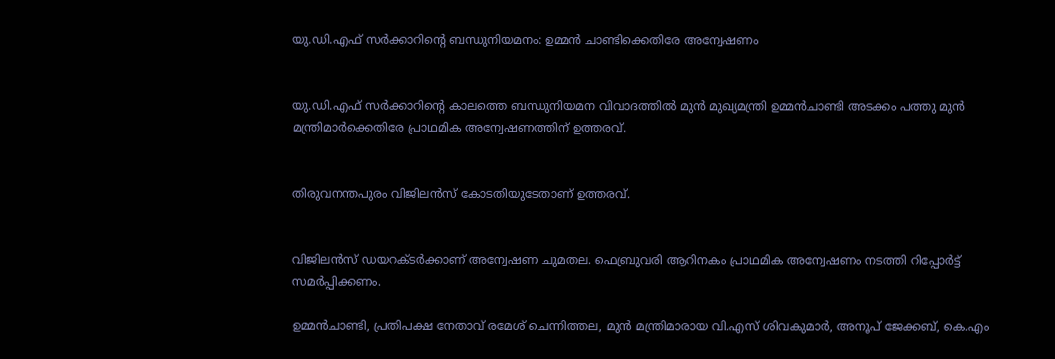യു.ഡി.എഫ് സര്‍ക്കാറിന്റെ ബന്ധുനിയമനം: ഉമ്മന്‍ ചാണ്ടിക്കെതിരേ അന്വേഷണം


യു.ഡി.എഫ് സര്‍ക്കാറിന്റെ കാലത്തെ ബന്ധുനിയമന വിവാദത്തില്‍ മുന്‍ മുഖ്യമന്ത്രി ഉമ്മന്‍ചാണ്ടി അടക്കം പത്തു മുന്‍ മന്ത്രിമാര്‍ക്കെതിരേ പ്രാഥമിക അന്വേഷണത്തിന് ഉത്തരവ്.


തിരുവനന്തപുരം വിജിലന്‍സ് കോടതിയുടേതാണ് ഉത്തരവ്.


വിജിലന്‍സ് ഡയറക്ടര്‍ക്കാണ് അന്വേഷണ ചുമതല. ഫെബ്രുവരി ആറിനകം പ്രാഥമിക അന്വേഷണം നടത്തി റിപ്പോര്‍ട്ട് സമര്‍പ്പിക്കണം.

ഉമ്മന്‍ചാണ്ടി, പ്രതിപക്ഷ നേതാവ് രമേശ് ചെന്നിത്തല, മുന്‍ മന്ത്രിമാരായ വി.എസ് ശിവകുമാര്‍, അനൂപ് ജേക്കബ്, കെ.എം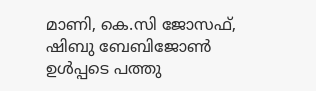മാണി, കെ.സി ജോസഫ്, ഷിബു ബേബിജോണ്‍ ഉള്‍പ്പടെ പത്തു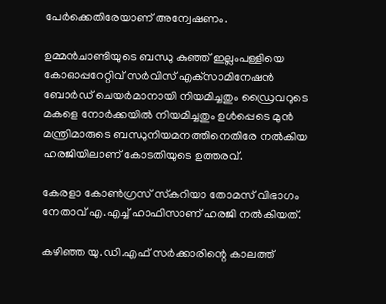പേര്‍ക്കെതിരേയാണ് അന്വേഷണം.

ഉമ്മന്‍ചാണ്ടിയുടെ ബന്ധു കുഞ്ഞ് ഇല്ലംപള്ളിയെ കോഓപ്പറേറ്റിവ് സര്‍വിസ് എക്‌സാമിനേഷന്‍ ബോര്‍ഡ് ചെയര്‍മാനായി നിയമിച്ചതും ഡ്രൈവറുടെ മകളെ നോര്‍ക്കയില്‍ നിയമിച്ചതും ഉള്‍പ്പെടെ മുന്‍ മന്ത്രിമാരുടെ ബന്ധുനിയമനത്തിനെതിരേ നല്‍കിയ ഹരജിയിലാണ് കോടതിയുടെ ഉത്തരവ്.

കേരളാ കോണ്‍ഗ്രസ് സ്‌കറിയാ തോമസ് വിഭാഗം നേതാവ് എ.എച്ച് ഹാഫിസാണ് ഹരജി നല്‍കിയത്.

കഴിഞ്ഞ യു.ഡി.എഫ് സര്‍ക്കാരിന്റെ കാലത്ത്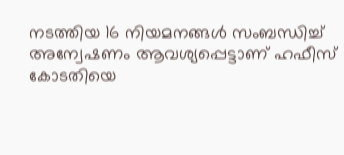നടത്തിയ 16 നിയമനങ്ങള്‍ സംബന്ധിച്ച് അന്വേഷണം ആവശ്യപ്പെട്ടാണ് ഹഫീസ് കോടതിയെ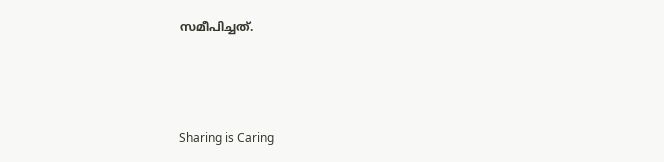സമീപിച്ചത്.



Sharing is Caring